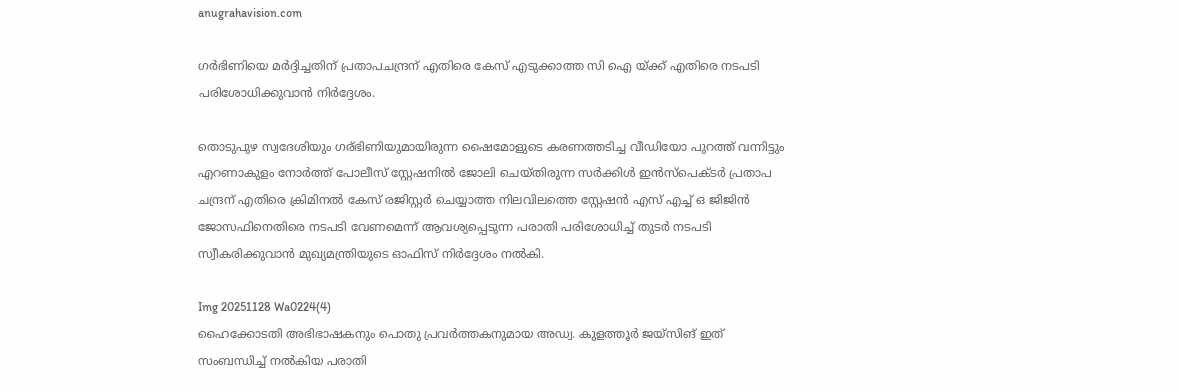anugrahavision.com

ഗർഭിണിയെ മർദ്ദിച്ചതിന് പ്രതാപചന്ദ്രന് എതിരെ കേസ് എടുക്കാത്ത സി ഐ യ്ക്ക് എതിരെ നടപടി പരിശോധിക്കുവാൻ നിർദ്ദേശം.

തൊടുപുഴ സ്വദേശിയും ഗര്ഭിണിയുമായിരുന്ന ഷൈമോളുടെ കരണത്തടിച്ച വീഡിയോ പുറത്ത് വന്നിട്ടും എറണാകുളം നോർത്ത് പോലീസ് സ്റ്റേഷനിൽ ജോലി ചെയ്തിരുന്ന സർക്കിൾ ഇൻസ്‌പെക്ടർ പ്രതാപ ചന്ദ്രന് എതിരെ ക്രിമിനൽ കേസ് രജിസ്റ്റർ ചെയ്യാത്ത നിലവിലത്തെ സ്റ്റേഷൻ എസ് എച്ച് ഒ ജിജിൻ ജോസഫിനെതിരെ നടപടി വേണമെന്ന് ആവശ്യപ്പെടുന്ന പരാതി പരിശോധിച്ച് തുടർ നടപടി സ്വീകരിക്കുവാൻ മുഖ്യമന്ത്രിയുടെ ഓഫിസ്‌ നിർദ്ദേശം നൽകി.

Img 20251128 Wa0224(4)
ഹൈക്കോടതി അഭിഭാഷകനും പൊതു പ്രവർത്തകനുമായ അഡ്വ. കുളത്തൂർ ജയ്‌സിങ് ഇത് സംബന്ധിച്ച് നൽകിയ പരാതി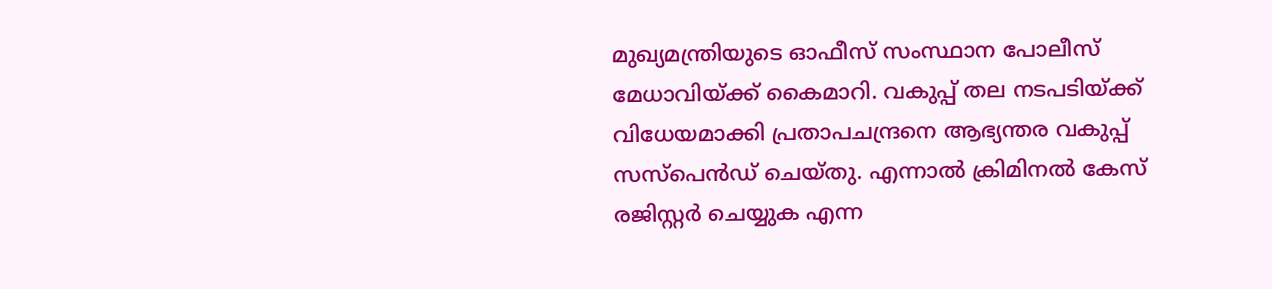മുഖ്യമന്ത്രിയുടെ ഓഫീസ് സംസ്ഥാന പോലീസ് മേധാവിയ്ക്ക് കൈമാറി. വകുപ്പ് തല നടപടിയ്ക്ക് വിധേയമാക്കി പ്രതാപചന്ദ്രനെ ആഭ്യന്തര വകുപ്പ് സസ്‌പെൻഡ് ചെയ്തു. എന്നാൽ ക്രിമിനൽ കേസ് രജിസ്റ്റർ ചെയ്യുക എന്ന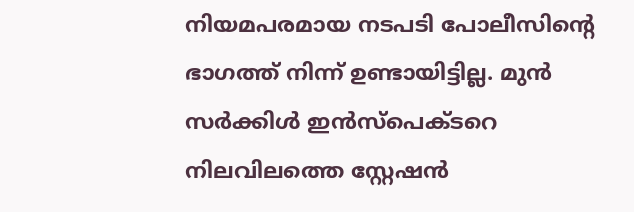നിയമപരമായ നടപടി പോലീസിന്റെ ഭാഗത്ത് നിന്ന് ഉണ്ടായിട്ടില്ല. മുൻ സർക്കിൾ ഇൻസ്‌പെക്ടറെ നിലവിലത്തെ സ്റ്റേഷൻ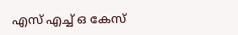എസ് എച്ച് ഒ കേസ്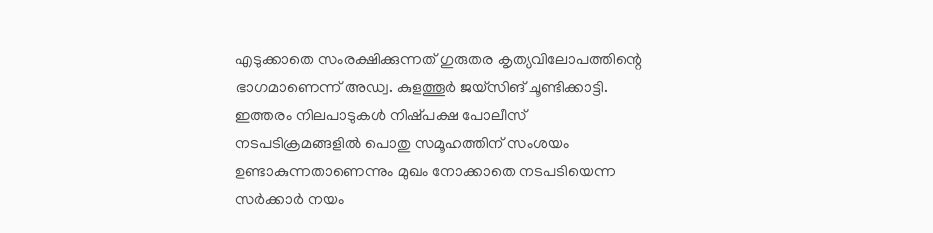എടുക്കാതെ സംരക്ഷിക്കുന്നത് ഗുരുതര കൃത്യവിലോപത്തിന്റെ ഭാഗമാണെന്ന് അഡ്വ. കുളത്തൂർ ജയ്‌സിങ് ചൂണ്ടിക്കാട്ടി. ഇത്തരം നിലപാടുകൾ നിഷ്‌പക്ഷ പോലീസ് നടപടിക്രമങ്ങളിൽ പൊതു സമൂഹത്തിന് സംശയം ഉണ്ടാകുന്നതാണെന്നും മുഖം നോക്കാതെ നടപടിയെന്ന സർക്കാർ നയം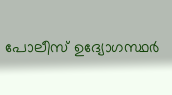പോലീസ് ഉദ്യോഗസ്ഥർ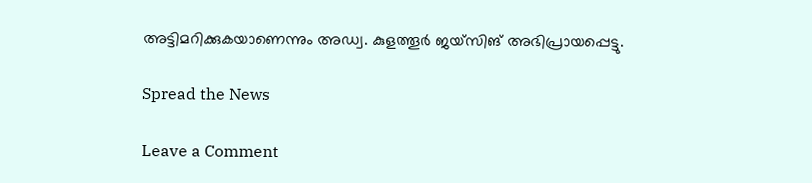അട്ടിമറിക്കുകയാണെന്നും അഡ്വ. കുളത്തൂർ ജയ്‌സിങ് അഭിപ്രായപ്പെട്ടു.

Spread the News

Leave a Comment